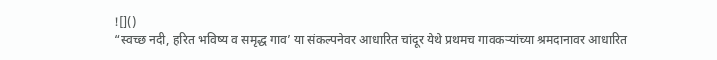![]()
“स्वच्छ नदी, हरित भविष्य व समृद्ध गाव’ या संकल्पनेवर आधारित चांदूर येथे प्रथमच गावकऱ्यांच्या श्रमदानावर आधारित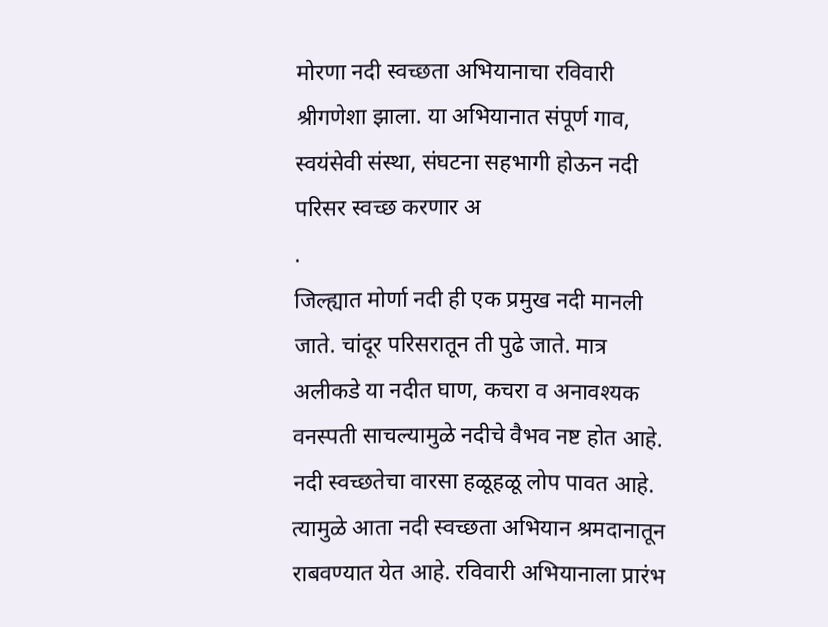मोरणा नदी स्वच्छता अभियानाचा रविवारी श्रीगणेशा झाला. या अभियानात संपूर्ण गाव, स्वयंसेवी संस्था, संघटना सहभागी होऊन नदी परिसर स्वच्छ करणार अ
.
जिल्ह्यात मोर्णा नदी ही एक प्रमुख नदी मानली जाते. चांदूर परिसरातून ती पुढे जाते. मात्र अलीकडे या नदीत घाण, कचरा व अनावश्यक वनस्पती साचल्यामुळे नदीचे वैभव नष्ट होत आहे. नदी स्वच्छतेचा वारसा हळूहळू लोप पावत आहे. त्यामुळे आता नदी स्वच्छता अभियान श्रमदानातून राबवण्यात येत आहे. रविवारी अभियानाला प्रारंभ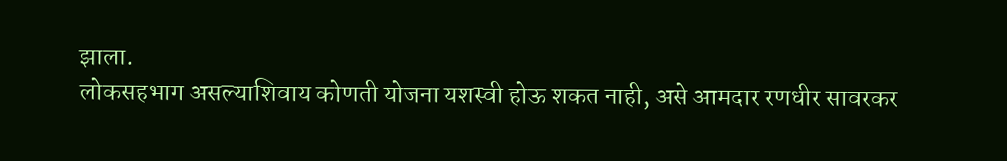झाला.
लोकसहभाग असल्याशिवाय कोणती योजना यशस्वी होऊ शकत नाही, असे आमदार रणधीर सावरकर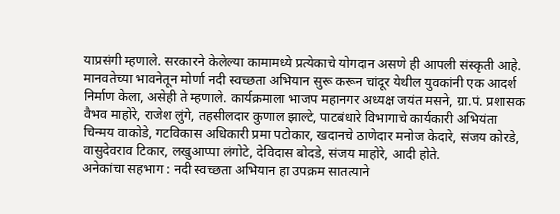याप्रसंगी म्हणाले. सरकारने केलेल्या कामामध्ये प्रत्येकाचे योगदान असणे ही आपली संस्कृती आहे. मानवतेच्या भावनेतून मोर्णा नदी स्वच्छता अभियान सुरू करून चांदूर येथील युवकांनी एक आदर्श निर्माण केला, असेही ते म्हणाले. कार्यक्रमाला भाजप महानगर अध्यक्ष जयंत मसने, ग्रा.पं. प्रशासक वैभव माहोरे, राजेश लुंगे, तहसीलदार कुणाल झाल्टे, पाटबंधारे विभागाचे कार्यकारी अभियंता चिन्मय वाकोडे, गटविकास अधिकारी प्रमा पटोकार, खदानचे ठाणेदार मनोज केदारे, संजय कोरडे, वासुदेवराव टिकार, लखुआप्पा लंगोटे, देविदास बोदडे, संजय माहोरे, आदी होते.
अनेकांचा सहभाग : नदी स्वच्छता अभियान हा उपक्रम सातत्याने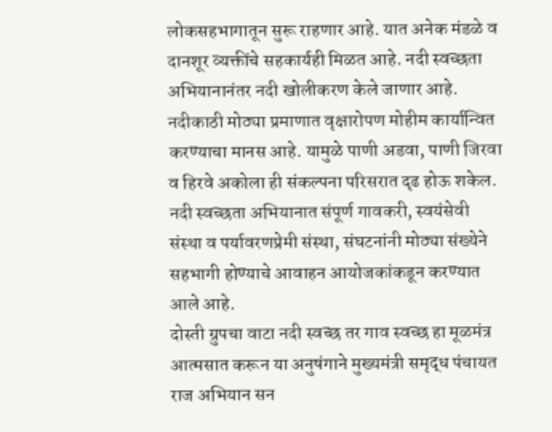लोकसहभागातून सुरू राहणार आहे. यात अनेक मंडळे व दानशूर व्यक्तींचे सहकार्यही मिळत आहे. नदी स्वच्छता अभियानानंतर नदी खोलीकरण केले जाणार आहे. नदीकाठी मोठ्या प्रमाणात वृक्षारोपण मोहीम कार्यान्वित करण्याचा मानस आहे. यामुळे पाणी अडवा, पाणी जिरवा व हिरवे अकोला ही संकल्पना परिसरात दृढ होऊ शकेल. नदी स्वच्छता अभियानात संपूर्ण गावकरी, स्वयंसेवी संस्था व पर्यावरणप्रेमी संस्था, संघटनांनी मोठ्या संख्येने सहभागी होण्याचे आवाहन आयोजकांकडून करण्यात आले आहे.
दोस्ती ग्रुपचा वाटा नदी स्वच्छ तर गाव स्वच्छ हा मूळमंत्र आत्मसात करून या अनुषंगाने मुख्यमंत्री समृद्ध पंचायत राज अभियान सन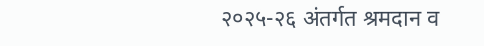२०२५-२६ अंतर्गत श्रमदान व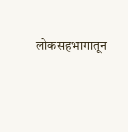लोकसहभागातून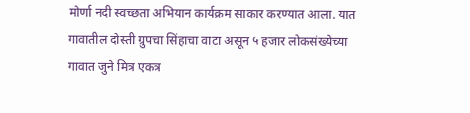मोर्णा नदी स्वच्छता अभियान कार्यक्रम साकार करण्यात आला. यात गावातील दोस्ती ग्रुपचा सिंहाचा वाटा असून ५ हजार लोकसंख्येच्या गावात जुने मित्र एकत्र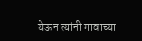येऊन त्यांनी गावाच्या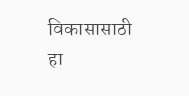विकासासाठी हा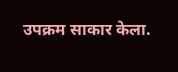उपक्रम साकार केला.